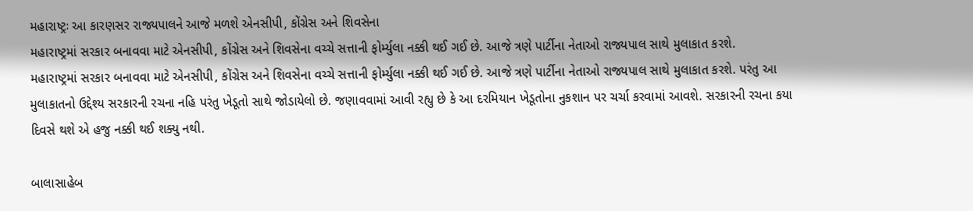મહારાષ્ટ્રઃ આ કારણસર રાજ્યપાલને આજે મળશે એનસીપી, કોંગ્રેસ અને શિવસેના
મહારાષ્ટ્રમાં સરકાર બનાવવા માટે એનસીપી, કોંગ્રેસ અને શિવસેના વચ્ચે સત્તાની ફોર્મ્યુલા નક્કી થઈ ગઈ છે. આજે ત્રણે પાર્ટીના નેતાઓ રાજ્યપાલ સાથે મુલાકાત કરશે.
મહારાષ્ટ્રમાં સરકાર બનાવવા માટે એનસીપી, કોંગ્રેસ અને શિવસેના વચ્ચે સત્તાની ફોર્મ્યુલા નક્કી થઈ ગઈ છે. આજે ત્રણે પાર્ટીના નેતાઓ રાજ્યપાલ સાથે મુલાકાત કરશે. પરંતુ આ મુલાકાતનો ઉદ્દેશ્ય સરકારની રચના નહિ પરંતુ ખેડૂતો સાથે જોડાયેલો છે. જણાવવામાં આવી રહ્યુ છે કે આ દરમિયાન ખેડૂતોના નુકશાન પર ચર્ચા કરવામાં આવશે. સરકારની રચના કયા દિવસે થશે એ હજુ નક્કી થઈ શક્યુ નથી.

બાલાસાહેબ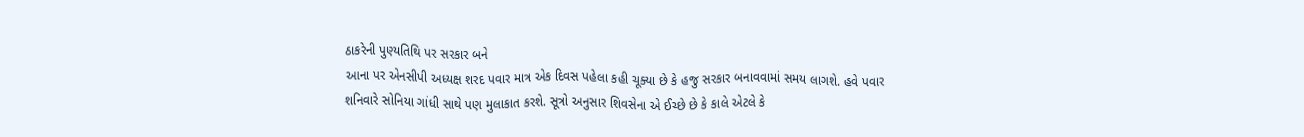ઠાકરેની પુણ્યતિથિ પર સરકાર બને
આના પર એનસીપી અધ્યક્ષ શરદ પવાર માત્ર એક દિવસ પહેલા કહી ચૂક્યા છે કે હજુ સરકાર બનાવવામાં સમય લાગશે. હવે પવાર શનિવારે સોનિયા ગાંધી સાથે પણ મુલાકાત કરશે. સૂત્રો અનુસાર શિવસેના એ ઈચ્છે છે કે કાલે એટલે કે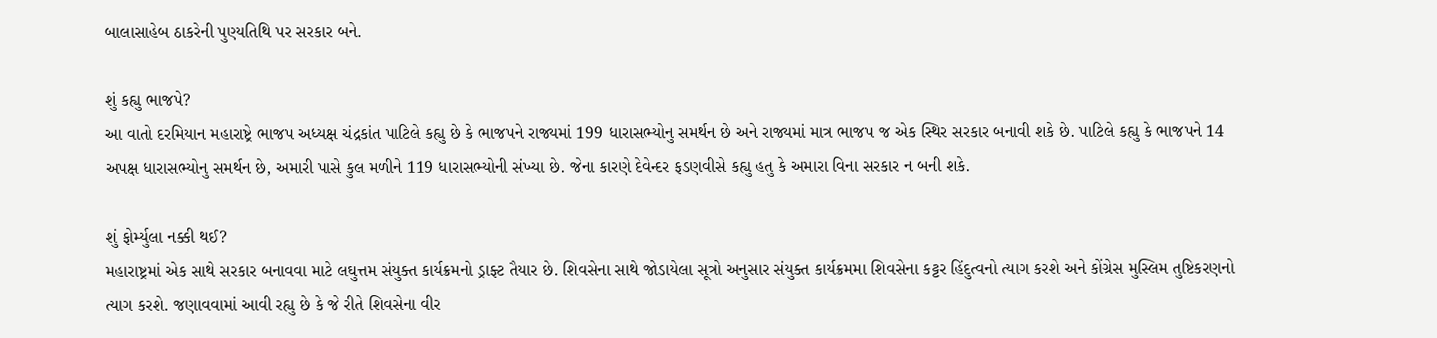બાલાસાહેબ ઠાકરેની પુણ્યતિથિ પર સરકાર બને.

શું કહ્યુ ભાજપે?
આ વાતો દરમિયાન મહારાષ્ટ્રે ભાજપ અધ્યક્ષ ચંદ્રકાંત પાટિલે કહ્યુ છે કે ભાજપને રાજ્યમાં 199 ધારાસભ્યોનુ સમર્થન છે અને રાજ્યમાં માત્ર ભાજપ જ એક સ્થિર સરકાર બનાવી શકે છે. પાટિલે કહ્યુ કે ભાજપને 14 અપક્ષ ધારાસભ્યોનુ સમર્થન છે, અમારી પાસે કુલ મળીને 119 ધારાસભ્યોની સંખ્યા છે. જેના કારણે દેવેન્દર ફડણવીસે કહ્યુ હતુ કે અમારા વિના સરકાર ન બની શકે.

શું ફોર્મ્યુલા નક્કી થઈ?
મહારાષ્ટ્રમાં એક સાથે સરકાર બનાવવા માટે લઘુત્તમ સંયુક્ત કાર્યક્રમનો ડ્રાફ્ટ તૈયાર છે. શિવસેના સાથે જોડાયેલા સૂત્રો અનુસાર સંયુક્ત કાર્યક્રમમા શિવસેના કટ્ટર હિંદુત્વનો ત્યાગ કરશે અને કોંગ્રેસ મુસ્લિમ તુષ્ટિકરણનો ત્યાગ કરશે. જણાવવામાં આવી રહ્યુ છે કે જે રીતે શિવસેના વીર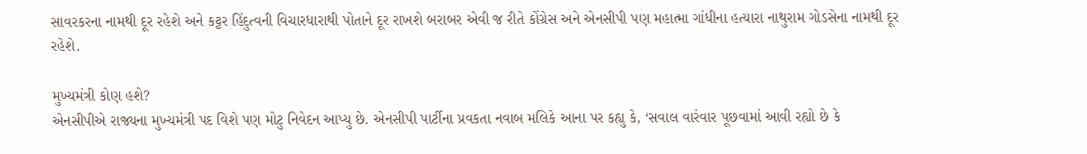સાવરકરના નામથી દૂર રહેશે અને કટ્ટર હિંદુત્વની વિચારધારાથી પોતાને દૂર રાખશે બરાબર એવી જ રીતે કોંગ્રેસ અને એનસીપી પણ મહાત્મા ગાંધીના હત્યારા નાથુરામ ગોડસેના નામથી દૂર રહેશે.

મુખ્યમંત્રી કોણ હશે?
એનસીપીએ રાજ્યના મુખ્યમંત્રી પદ વિશે પણ મોટુ નિવેદન આપ્યુ છે. એનસીપી પાર્ટીના પ્રવકતા નવાબ મલિકે આના પર કહ્યુ કે, ‘સવાલ વારંવાર પૂછવામાં આવી રહ્યો છે કે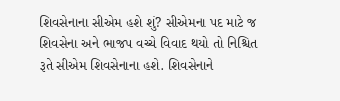શિવસેનાના સીએમ હશે શું? સીએમના પદ માટે જ શિવસેના અને ભાજપ વચ્ચે વિવાદ થયો તો નિશ્ચિત રૂતે સીએમ શિવસેનાના હશે. શિવસેનાને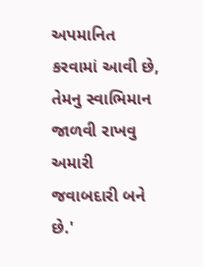અપમાનિત કરવામાં આવી છે, તેમનુ સ્વાભિમાન જાળવી રાખવુ અમારી જવાબદારી બને છે.'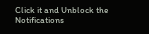Click it and Unblock the Notifications